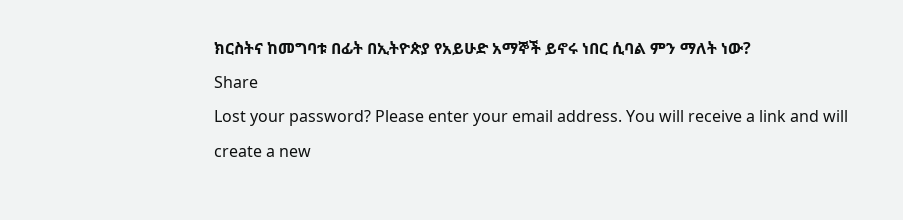ክርስትና ከመግባቱ በፊት በኢትዮጵያ የአይሁድ አማኞች ይኖሩ ነበር ሲባል ምን ማለት ነው?
Share
Lost your password? Please enter your email address. You will receive a link and will create a new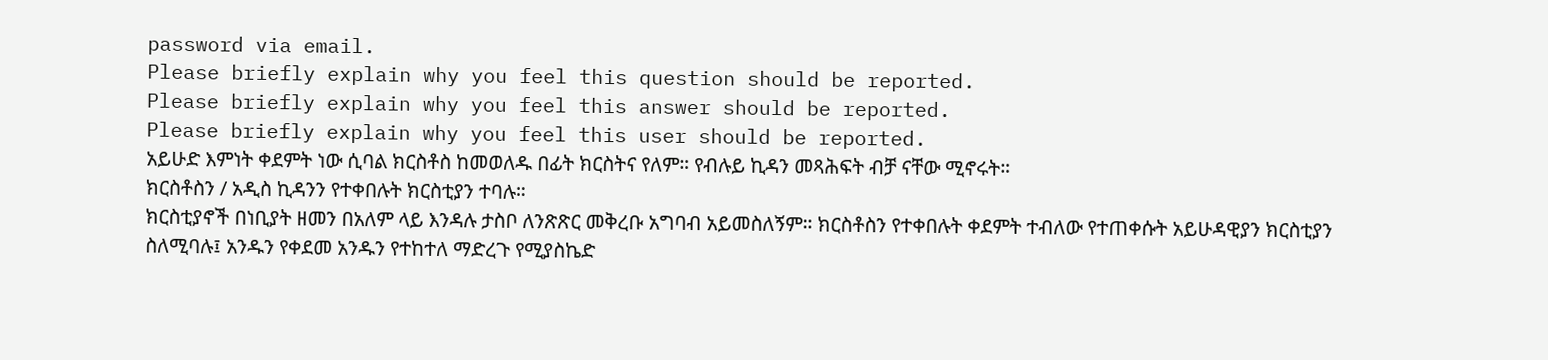password via email.
Please briefly explain why you feel this question should be reported.
Please briefly explain why you feel this answer should be reported.
Please briefly explain why you feel this user should be reported.
አይሁድ እምነት ቀደምት ነው ሲባል ክርስቶስ ከመወለዱ በፊት ክርስትና የለም። የብሉይ ኪዳን መጻሕፍት ብቻ ናቸው ሚኖሩት።
ክርስቶስን / አዲስ ኪዳንን የተቀበሉት ክርስቲያን ተባሉ።
ክርስቲያኖች በነቢያት ዘመን በአለም ላይ እንዳሉ ታስቦ ለንጽጽር መቅረቡ አግባብ አይመስለኝም። ክርስቶስን የተቀበሉት ቀደምት ተብለው የተጠቀሱት አይሁዳዊያን ክርስቲያን ስለሚባሉ፤ አንዱን የቀደመ አንዱን የተከተለ ማድረጉ የሚያስኬድ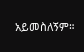አይመስለኝም።